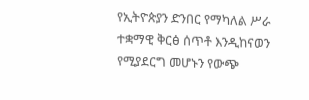የኢትዮጵያን ድንበር የማካለል ሥራ ተቋማዊ ቅርፅ ሰጥቶ እንዲከናወን የሚያደርግ መሆኑን የውጭ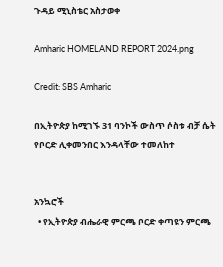ጉዳይ ሚኒስቴር አስታወቀ

Amharic HOMELAND REPORT 2024.png

Credit: SBS Amharic

በኢትዮጵያ ከሚገኙ 31 ባንኮች ውስጥ ሶስቱ ብቻ ሴት የቦርድ ሊቀመንበር እንዳላቸው ተመለከተ


አንኳሮች
  • የኢትዮጵያ ብሔራዊ ምርጫ ቦርድ ቀጣዩን ምርጫ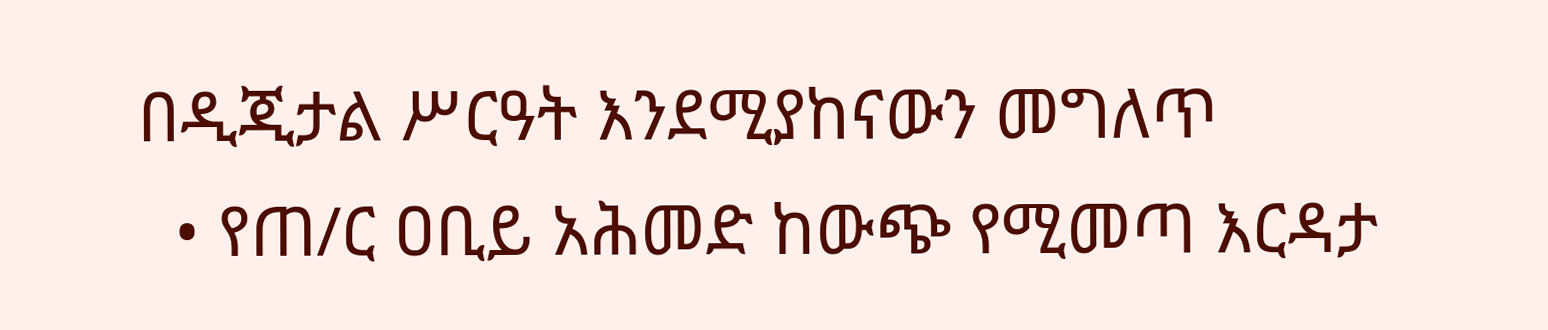በዲጂታል ሥርዓት እንደሚያከናውን መግለጥ
  • የጠ/ር ዐቢይ አሕመድ ከውጭ የሚመጣ እርዳታ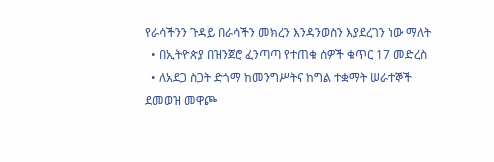የራሳችንን ጉዳይ በራሳችን መክረን እንዳንወስን እያደረገን ነው ማለት
  • በኢትዮጵያ በዝንጀሮ ፈንጣጣ የተጠቁ ሰዎች ቁጥር 17 መድረስ
  • ለአደጋ ስጋት ድጎማ ከመንግሥትና ከግል ተቋማት ሠራተኞች ደመወዝ መዋጮ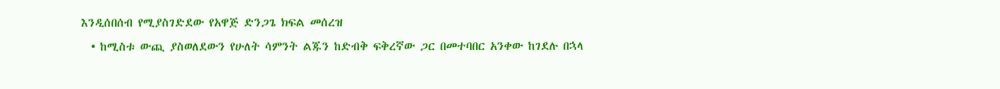እንዲሰበሰብ የሚያስገድደው የአዋጅ ድንጋጌ ክፍል መሰረዝ
  • ከሚስቱ ውጪ ያስወለደውን የሁለት ሳምንት ልጁን ከድብቅ ፍቅረኛው ጋር በመተባበር አንቀው ከገደሉ በኋላ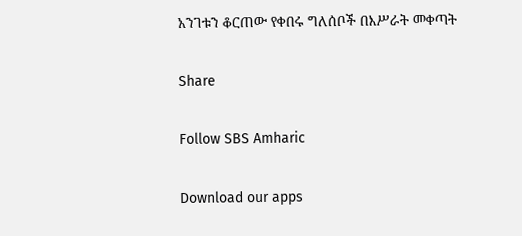አንገቱን ቆርጠው የቀበሩ ግለሰቦች በእሥራት መቀጣት

Share

Follow SBS Amharic

Download our apps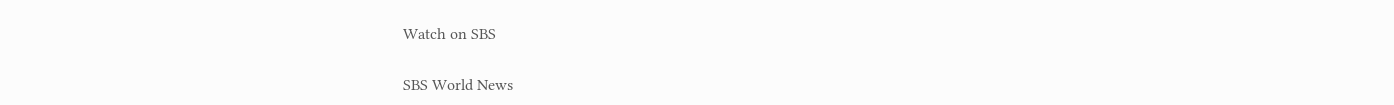Watch on SBS

SBS World News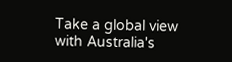Take a global view with Australia's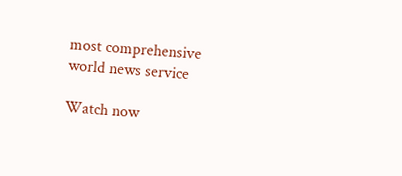most comprehensive world news service

Watch now